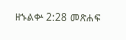ዘኁልቍ 2:28 መጽሐፍ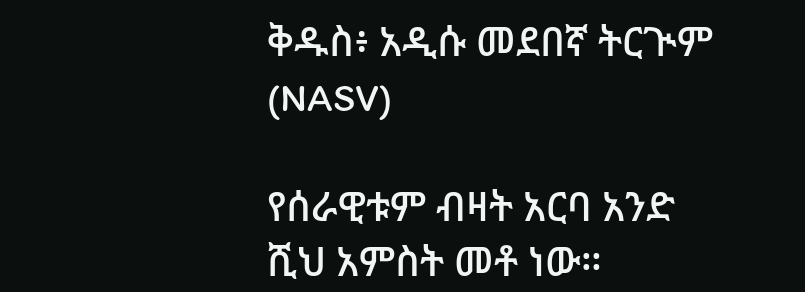ቅዱስ፥ አዲሱ መደበኛ ትርጒም (NASV)

የሰራዊቱም ብዛት አርባ አንድ ሺህ አምስት መቶ ነው።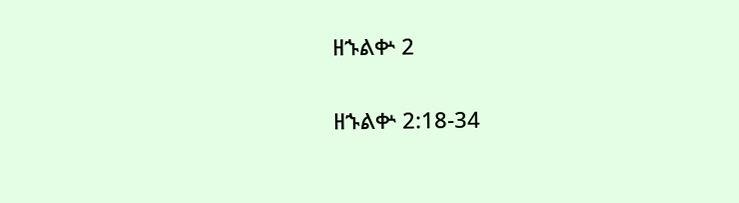ዘኁልቍ 2

ዘኁልቍ 2:18-34